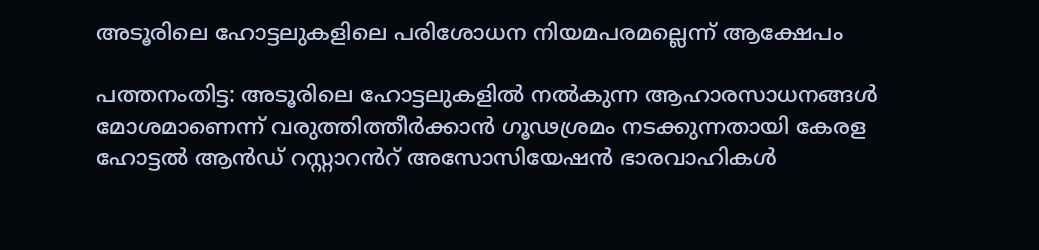അടൂരിലെ ഹോട്ടലുകളിലെ പരിശോധന നിയമപരമല്ലെന്ന് ആക്ഷേപം

പത്തനംതിട്ട: അടൂരിലെ ഹോട്ടലുകളിൽ നൽകുന്ന ആഹാരസാധനങ്ങൾ മോശമാണെന്ന് വരുത്തിത്തീർക്കാൻ ഗൂഢശ്രമം നടക്കുന്നതായി കേരള ഹോട്ടൽ ആൻഡ് റസ്റ്റാറൻറ് അസോസിയേഷൻ ഭാരവാഹികൾ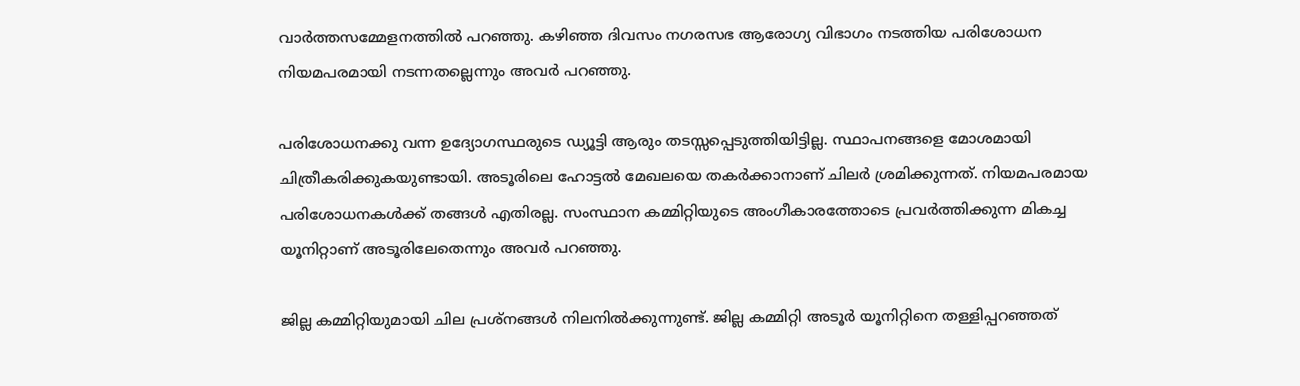വാർത്തസമ്മേളനത്തിൽ പറഞ്ഞു. കഴിഞ്ഞ ദിവസം നഗരസഭ ആരോഗ്യ വിഭാഗം നടത്തിയ പരിശോധന നിയമപരമായി നടന്നതല്ലെന്നും അവർ പറഞ്ഞു.

പരിശോധനക്കു വന്ന ഉദ്യോഗസ്ഥരുടെ ഡ്യൂട്ടി ആരും തടസ്സപ്പെടുത്തിയിട്ടില്ല. സ്ഥാപനങ്ങളെ മോശമായി ചിത്രീകരിക്കുകയുണ്ടായി. അടൂരിലെ ഹോട്ടൽ മേഖലയെ തകർക്കാനാണ് ചിലർ ശ്രമിക്കുന്നത്. നിയമപരമായ പരിശോധനകൾക്ക് തങ്ങൾ എതിരല്ല. സംസ്ഥാന കമ്മിറ്റിയുടെ അംഗീകാരത്തോടെ പ്രവർത്തിക്കുന്ന മികച്ച യൂനിറ്റാണ് അടൂരിലേതെന്നും അവർ പറഞ്ഞു.

ജില്ല കമ്മിറ്റിയുമായി ചില പ്രശ്നങ്ങൾ നിലനിൽക്കുന്നുണ്ട്. ജില്ല കമ്മിറ്റി അടൂർ യൂനിറ്റിനെ തള്ളിപ്പറഞ്ഞത്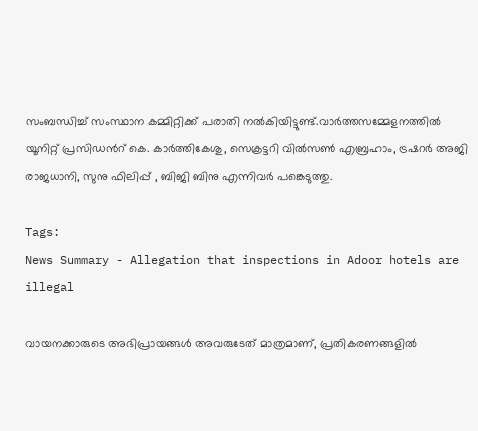സംബന്ധിച്ച് സംസ്ഥാന കമ്മിറ്റിക്ക് പരാതി നൽകിയിട്ടുണ്ട്.വാർത്തസമ്മേളനത്തിൽ യൂനിറ്റ് പ്രസിഡന്‍റ് കെ. കാർത്തികേശു, സെക്രട്ടറി വിൽസൺ എബ്രഹാം, ട്രഷറർ അജി രാജധാനി, സുനു ഫിലിപ്പ് , ബിജി ബിനു എന്നിവർ പങ്കെടുത്തു.

Tags:
News Summary - Allegation that inspections in Adoor hotels are illegal

വായനക്കാരുടെ അഭിപ്രായങ്ങള്‍ അവരുടേത് മാത്രമാണ്, പ്രതികരണങ്ങളിൽ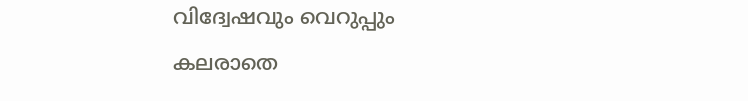വിദ്വേഷവും വെറുപ്പും കലരാതെ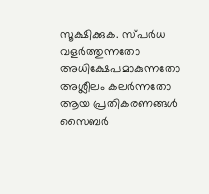സൂക്ഷിക്കുക. സ്പർധ വളർത്തുന്നതോ അധിക്ഷേപമാകുന്നതോ അശ്ലീലം കലർന്നതോ ആയ പ്രതികരണങ്ങൾ സൈബർ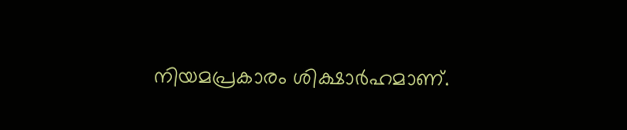നിയമപ്രകാരം ശിക്ഷാർഹമാണ്.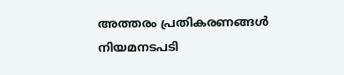അത്തരം പ്രതികരണങ്ങൾ നിയമനടപടി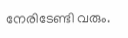നേരിടേണ്ടി വരും.